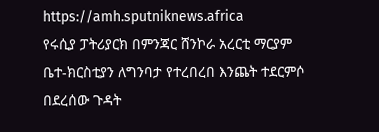https://amh.sputniknews.africa
የሩሲያ ፓትሪያርክ በምንጃር ሸንኮራ አረርቲ ማርያም ቤተ-ክርስቲያን ለግንባታ የተረበረበ እንጨት ተደርምሶ በደረሰው ጉዳት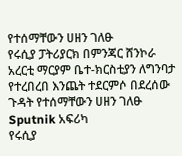የተሰማቸውን ሀዘን ገለፁ
የሩሲያ ፓትሪያርክ በምንጃር ሸንኮራ አረርቲ ማርያም ቤተ-ክርስቲያን ለግንባታ የተረበረበ እንጨት ተደርምሶ በደረሰው ጉዳት የተሰማቸውን ሀዘን ገለፁ
Sputnik አፍሪካ
የሩሲያ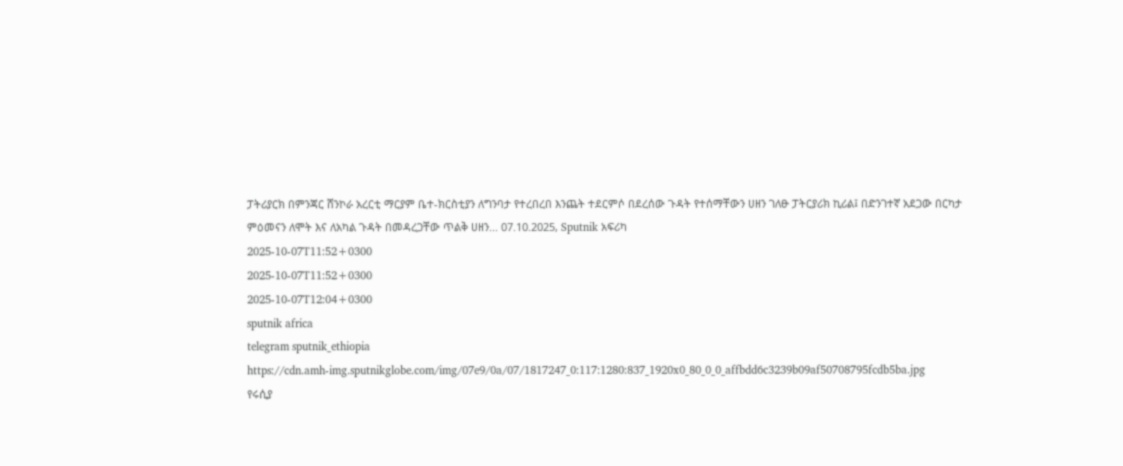ፓትሪያርክ በምንጃር ሸንኮራ አረርቲ ማርያም ቤተ-ክርስቲያን ለግንባታ የተረበረበ እንጨት ተደርምሶ በደረሰው ጉዳት የተሰማቸውን ሀዘን ገለፁ ፓትርያሪክ ኪሪል፤ በድንገተኛ አደጋው በርካታ ምዕመናን ለሞት እና ለአካል ጉዳት በመዳረጋቸው ጥልቅ ሀዘን... 07.10.2025, Sputnik አፍሪካ
2025-10-07T11:52+0300
2025-10-07T11:52+0300
2025-10-07T12:04+0300
sputnik africa
telegram sputnik_ethiopia
https://cdn.amh-img.sputnikglobe.com/img/07e9/0a/07/1817247_0:117:1280:837_1920x0_80_0_0_affbdd6c3239b09af50708795fcdb5ba.jpg
የሩሲያ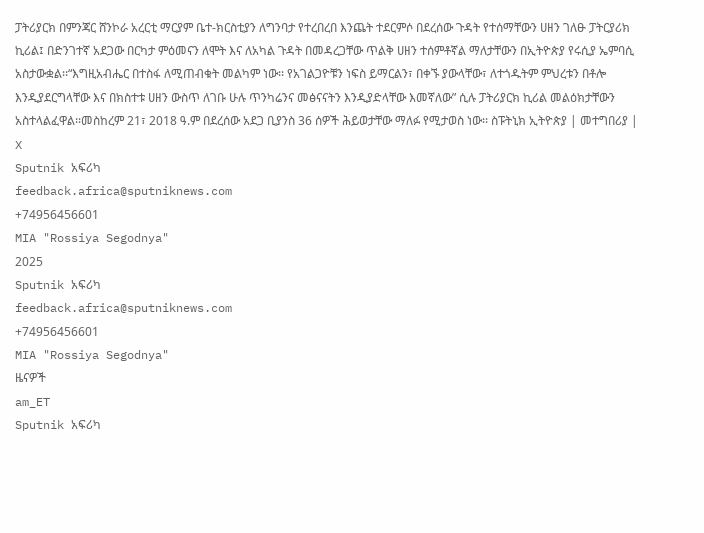ፓትሪያርክ በምንጃር ሸንኮራ አረርቲ ማርያም ቤተ-ክርስቲያን ለግንባታ የተረበረበ እንጨት ተደርምሶ በደረሰው ጉዳት የተሰማቸውን ሀዘን ገለፁ ፓትርያሪክ ኪሪል፤ በድንገተኛ አደጋው በርካታ ምዕመናን ለሞት እና ለአካል ጉዳት በመዳረጋቸው ጥልቅ ሀዘን ተሰምቶኛል ማለታቸውን በኢትዮጵያ የሩሲያ ኤምባሲ አስታውቋል፡፡“እግዚአብሔር በተስፋ ለሚጠብቁት መልካም ነው፡፡ የአገልጋዮቹን ነፍስ ይማርልን፣ በቀኙ ያውላቸው፣ ለተጎዱትም ምህረቱን በቶሎ እንዲያደርግላቸው እና በክስተቱ ሀዘን ውስጥ ለገቡ ሁሉ ጥንካሬንና መፅናናትን እንዲያድላቸው እመኛለው” ሲሉ ፓትሪያርክ ኪሪል መልዕክታቸውን አስተላልፈዋል፡፡መስከረም 21፣ 2018 ዓ.ም በደረሰው አደጋ ቢያንስ 36 ሰዎች ሕይወታቸው ማለፉ የሚታወስ ነው፡፡ ስፑትኒክ ኢትዮጵያ | መተግበሪያ | X
Sputnik አፍሪካ
feedback.africa@sputniknews.com
+74956456601
MIA "Rossiya Segodnya"
2025
Sputnik አፍሪካ
feedback.africa@sputniknews.com
+74956456601
MIA "Rossiya Segodnya"
ዜናዎች
am_ET
Sputnik አፍሪካ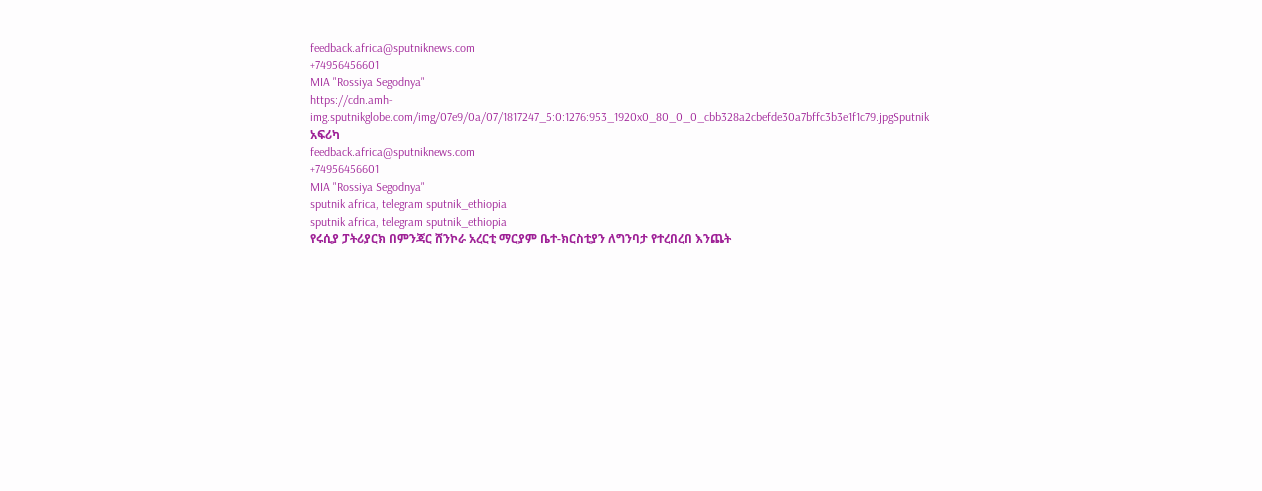feedback.africa@sputniknews.com
+74956456601
MIA "Rossiya Segodnya"
https://cdn.amh-img.sputnikglobe.com/img/07e9/0a/07/1817247_5:0:1276:953_1920x0_80_0_0_cbb328a2cbefde30a7bffc3b3e1f1c79.jpgSputnik አፍሪካ
feedback.africa@sputniknews.com
+74956456601
MIA "Rossiya Segodnya"
sputnik africa, telegram sputnik_ethiopia
sputnik africa, telegram sputnik_ethiopia
የሩሲያ ፓትሪያርክ በምንጃር ሸንኮራ አረርቲ ማርያም ቤተ-ክርስቲያን ለግንባታ የተረበረበ እንጨት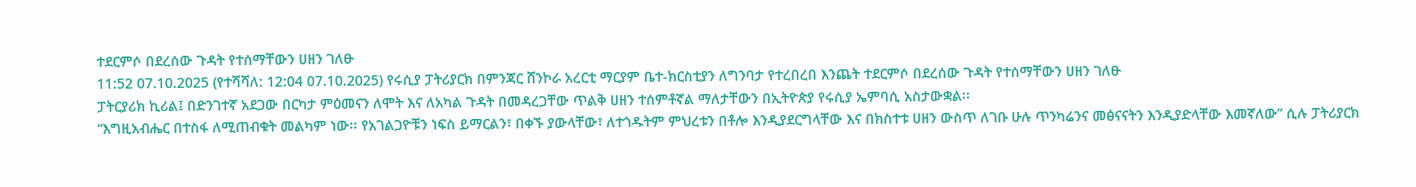ተደርምሶ በደረሰው ጉዳት የተሰማቸውን ሀዘን ገለፁ
11:52 07.10.2025 (የተሻሻለ: 12:04 07.10.2025) የሩሲያ ፓትሪያርክ በምንጃር ሸንኮራ አረርቲ ማርያም ቤተ-ክርስቲያን ለግንባታ የተረበረበ እንጨት ተደርምሶ በደረሰው ጉዳት የተሰማቸውን ሀዘን ገለፁ
ፓትርያሪክ ኪሪል፤ በድንገተኛ አደጋው በርካታ ምዕመናን ለሞት እና ለአካል ጉዳት በመዳረጋቸው ጥልቅ ሀዘን ተሰምቶኛል ማለታቸውን በኢትዮጵያ የሩሲያ ኤምባሲ አስታውቋል፡፡
“እግዚአብሔር በተስፋ ለሚጠብቁት መልካም ነው፡፡ የአገልጋዮቹን ነፍስ ይማርልን፣ በቀኙ ያውላቸው፣ ለተጎዱትም ምህረቱን በቶሎ እንዲያደርግላቸው እና በክስተቱ ሀዘን ውስጥ ለገቡ ሁሉ ጥንካሬንና መፅናናትን እንዲያድላቸው እመኛለው” ሲሉ ፓትሪያርክ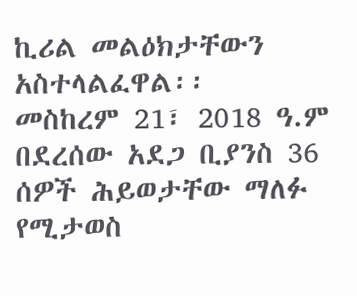ኪሪል መልዕክታቸውን አስተላልፈዋል፡፡
መስከረም 21፣ 2018 ዓ.ም በደረሰው አደጋ ቢያንስ 36 ሰዎች ሕይወታቸው ማለፉ የሚታወስ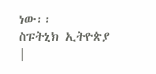ነው፡፡
ስፑትኒክ ኢትዮጵያ |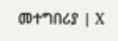መተግበሪያ | X